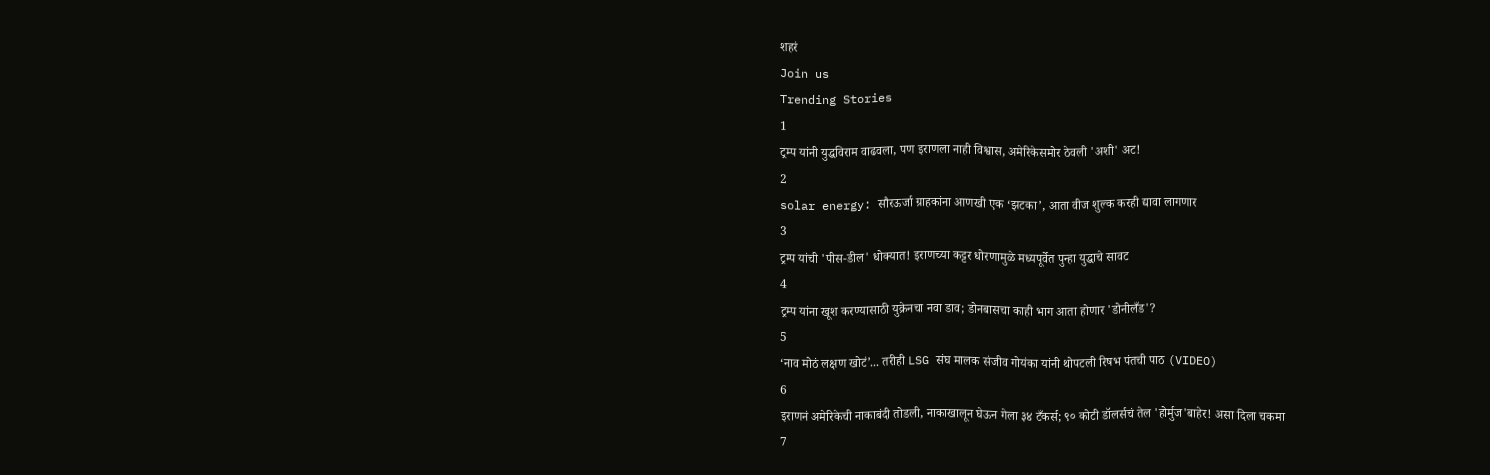शहरं
Join us
Trending Stories
1
ट्रम्प यांनी युद्धविराम वाढवला, पण इराणला नाही विश्वास, अमेरिकेसमोर ठेवली 'अशी' अट!
2
solar energy: सौरऊर्जा ग्राहकांना आणखी एक ‘झटका’, आता वीज शुल्क करही द्यावा लागणार
3
ट्रम्प यांची 'पीस-डील' धोक्यात! इराणच्या कट्टर धोरणामुळे मध्यपूर्वेत पुन्हा युद्धाचे सावट
4
ट्रम्प यांना खूश करण्यासाठी युक्रेनचा नवा डाव; डोनबासचा काही भाग आता होणार 'डोनीलँड'?
5
‘नाव मोठं लक्षण खोटं’... तरीही LSG संघ मालक संजीव गोयंका यांनी थोपटली रिषभ पंतची पाठ (VIDEO)
6
इराणनं अमेरिकेची नाकाबंदी तोडली, नाकाखालून घेऊन गेला ३४ टँकर्स; ९० कोटी डॉलर्सचं तेल 'होर्मुज'बाहेर! असा दिला चकमा
7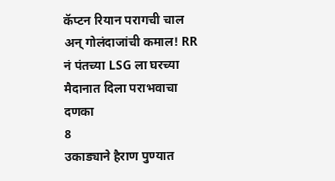कॅप्टन रियान परागची चाल अन् गोलंदाजांची कमाल! RR नं पंतच्या LSG ला घरच्या मैदानात दिला पराभवाचा दणका
8
उकाड्याने हैराण पुण्यात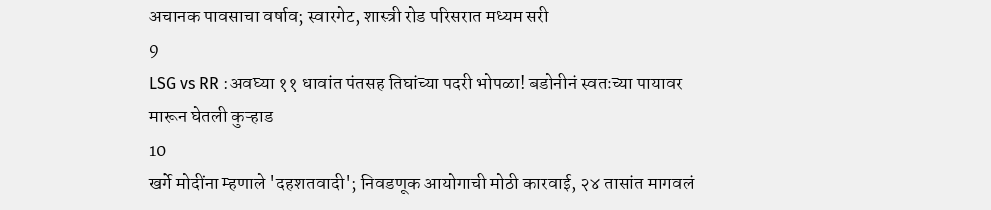अचानक पावसाचा वर्षाव; स्वारगेट, शास्त्री रोड परिसरात मध्यम सरी
9
LSG vs RR :अवघ्या ११ धावांत पंतसह तिघांच्या पदरी भोपळा! बडोनीनं स्वतःच्या पायावर मारून घेतली कुऱ्हाड
10
खर्गे मोदींना म्हणाले 'दहशतवादी'; निवडणूक आयोगाची मोठी कारवाई, २४ तासांत मागवलं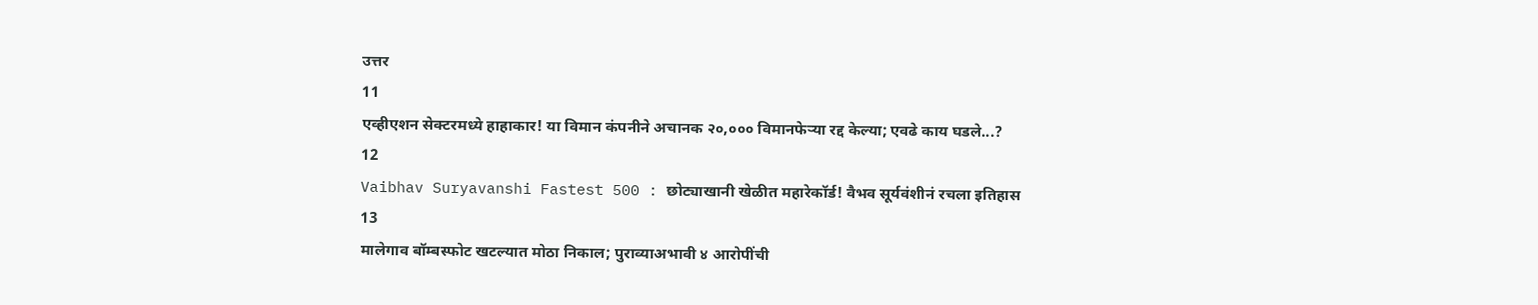उत्तर
11
एव्हीएशन सेक्टरमध्ये हाहाकार! या विमान कंपनीने अचानक २०,००० विमानफेऱ्या रद्द केल्या; एवढे काय घडले...?
12
Vaibhav Suryavanshi Fastest 500 : छोट्याखानी खेळीत महारेकॉर्ड! वैभव सूर्यवंशीनं रचला इतिहास
13
मालेगाव बॉम्बस्फोट खटल्यात मोठा निकाल; पुराव्याअभावी ४ आरोपींची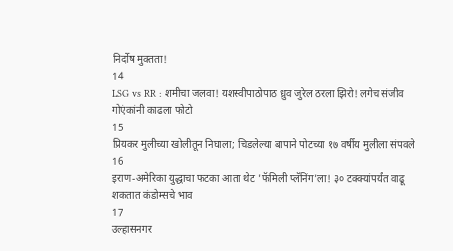निर्दोष मुक्तता!
14
LSG vs RR : शमीचा जलवा! यशस्वीपाठोपाठ ध्रुव जुरेल ठरला झिरो! लगेच संजीव गोएंकांनी काढला फोटो
15
प्रियकर मुलीच्या खोलीतून निघाला; चिडलेल्या बापाने पोटच्या १७ वर्षीय मुलीला संपवले
16
इराण-अमेरिका युद्धाचा फटका आता थेट 'फॅमिली प्लॅनिंग'ला! ३० टक्क्यांपर्यंत वाढू शकतात कंडोम्सचे भाव
17
उल्हासनगर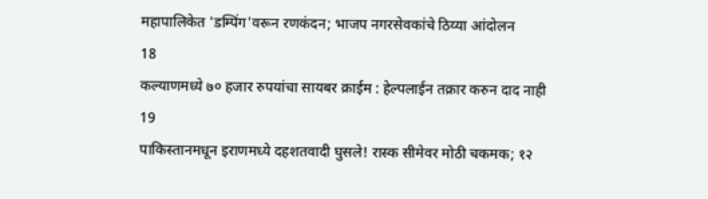महापालिकेत 'डम्पिंग'वरून रणकंदन; भाजप नगरसेवकांचे ठिय्या आंदोलन
18
कल्याणमध्ये ७० हजार रुपयांचा सायबर क्राईम : हेल्पलाईन तक्रार करुन दाद नाही
19
पाकिस्तानमधून इराणमध्ये दहशतवादी घुसले! रास्क सीमेवर मोठी चकमक; १२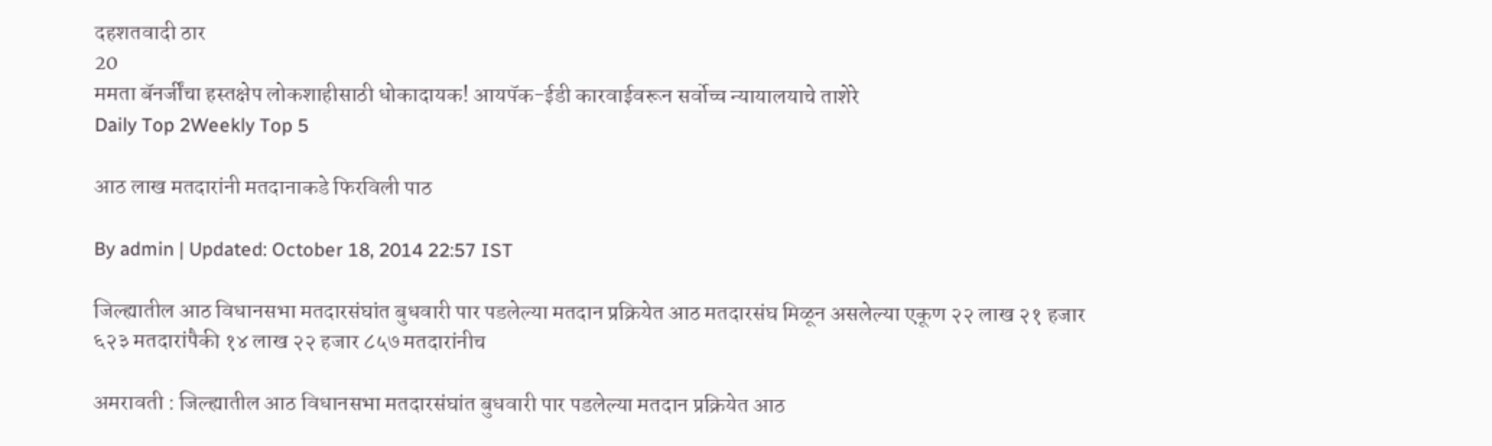दहशतवादी ठार
20
ममता बॅनर्जींचा हस्तक्षेप लोकशाहीसाठी धोकादायक! आयपॅक-ईडी कारवाईवरून सर्वोच्च न्यायालयाचे ताशेरे
Daily Top 2Weekly Top 5

आठ लाख मतदारांनी मतदानाकडे फिरविली पाठ

By admin | Updated: October 18, 2014 22:57 IST

जिल्ह्यातील आठ विधानसभा मतदारसंघांत बुधवारी पार पडलेल्या मतदान प्रक्रियेत आठ मतदारसंघ मिळून असलेल्या एकूण २२ लाख २१ हजार ६२३ मतदारांपैकी १४ लाख २२ हजार ८५७ मतदारांनीच

अमरावती : जिल्ह्यातील आठ विधानसभा मतदारसंघांत बुधवारी पार पडलेल्या मतदान प्रक्रियेत आठ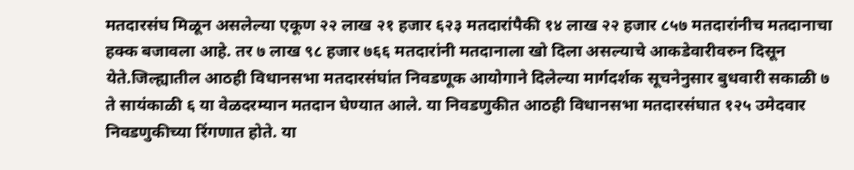मतदारसंघ मिळून असलेल्या एकूण २२ लाख २१ हजार ६२३ मतदारांपैकी १४ लाख २२ हजार ८५७ मतदारांनीच मतदानाचा हक्क बजावला आहे. तर ७ लाख ९८ हजार ७६६ मतदारांनी मतदानाला खो दिला असल्याचे आकडेवारीवरुन दिसून येते.जिल्ह्यातील आठही विधानसभा मतदारसंघांत निवडणूक आयोगाने दिलेल्या मार्गदर्शक सूचनेनुसार बुधवारी सकाळी ७ ते सायंकाळी ६ या वेळदरम्यान मतदान घेण्यात आले. या निवडणुकीत आठही विधानसभा मतदारसंघात १२५ उमेदवार निवडणुकीच्या रिंगणात होते. या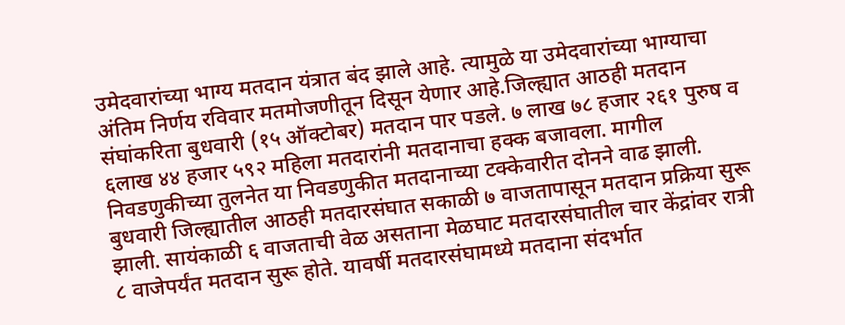उमेदवारांच्या भाग्य मतदान यंत्रात बंद झाले आहे. त्यामुळे या उमेदवारांच्या भाग्याचा अंतिम निर्णय रविवार मतमोजणीतून दिसून येणार आहे.जिल्ह्यात आठही मतदान संघांकरिता बुधवारी (१५ ऑक्टोबर) मतदान पार पडले. ७ लाख ७८ हजार २६१ पुरुष व ६लाख ४४ हजार ५९२ महिला मतदारांनी मतदानाचा हक्क बजावला. मागील निवडणुकीच्या तुलनेत या निवडणुकीत मतदानाच्या टक्केवारीत दोनने वाढ झाली. बुधवारी जिल्ह्यातील आठही मतदारसंघात सकाळी ७ वाजतापासून मतदान प्रक्रिया सुरू झाली. सायंकाळी ६ वाजताची वेळ असताना मेळघाट मतदारसंघातील चार केंद्रांवर रात्री ८ वाजेपर्यंत मतदान सुरू होते. यावर्षी मतदारसंघामध्ये मतदाना संदर्भात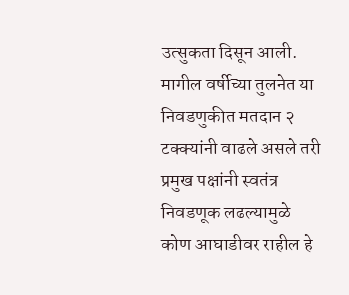उत्सुकता दिसून आली. मागील वर्षीच्या तुलनेत या निवडणुकीत मतदान २ टक्क्यांनी वाढले असले तरी प्रमुख पक्षांनी स्वतंत्र निवडणूक लढल्यामुळे कोण आघाडीवर राहील हे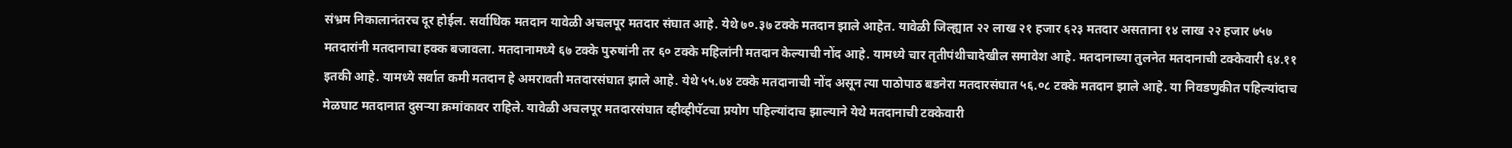संभ्रम निकालानंतरच दूर होईल. सर्वाधिक मतदान यावेळी अचलपूर मतदार संघात आहे. येथे ७०.३७ टक्के मतदान झाले आहेत. यावेळी जिल्ह्यात २२ लाख २१ हजार ६२३ मतदार असताना १४ लाख २२ हजार ७५७ मतदारांनी मतदानाचा हक्क बजावला. मतदानामध्ये ६७ टक्के पुरुषांनी तर ६० टक्के महिलांनी मतदान केल्याची नोंद आहे. यामध्ये चार तृतीपंथीचादेखील समावेश आहे. मतदानाच्या तुलनेत मतदानाची टक्केवारी ६४.११ इतकी आहे. यामध्ये सर्वात कमी मतदान हे अमरावती मतदारसंघात झाले आहे. येथे ५५.७४ टक्के मतदानाची नोंद असून त्या पाठोपाठ बडनेरा मतदारसंघात ५६.०८ टक्के मतदान झाले आहे. या निवडणुकीत पहिल्यांदाच मेळघाट मतदानात दुसऱ्या क्रमांकावर राहिले. यावेळी अचलपूर मतदारसंघात व्हीव्हीपॅटचा प्रयोग पहिल्यांदाच झाल्याने येथे मतदानाची टक्केवारी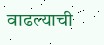वाढल्याची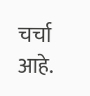चर्चा आहे.